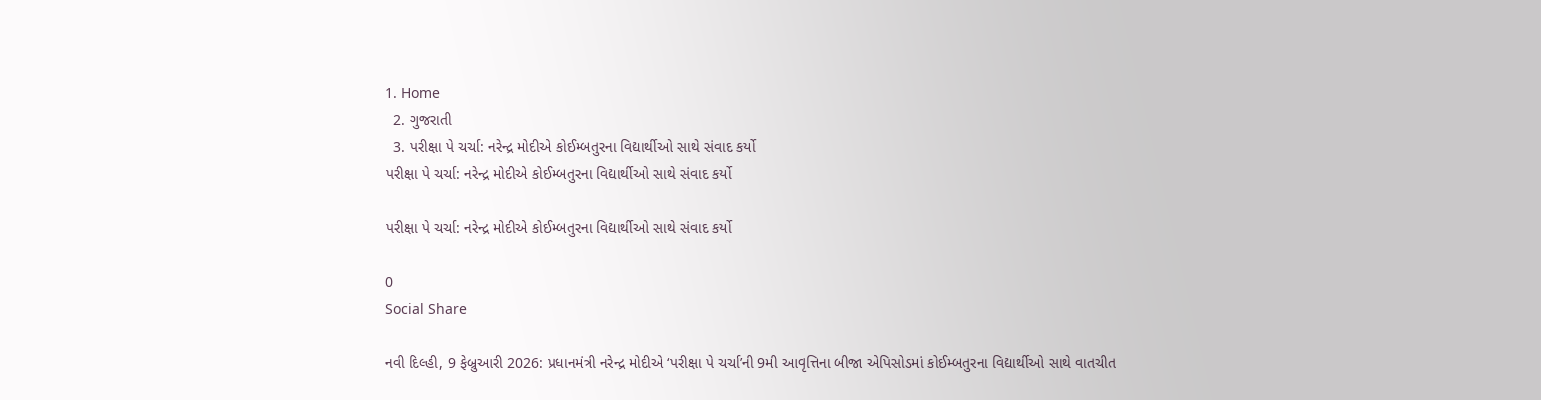1. Home
  2. ગુજરાતી
  3. પરીક્ષા પે ચર્ચા: નરેન્દ્ર મોદીએ કોઈમ્બતુરના વિદ્યાર્થીઓ સાથે સંવાદ કર્યો
પરીક્ષા પે ચર્ચા: નરેન્દ્ર મોદીએ કોઈમ્બતુરના વિદ્યાર્થીઓ સાથે સંવાદ કર્યો

પરીક્ષા પે ચર્ચા: નરેન્દ્ર મોદીએ કોઈમ્બતુરના વિદ્યાર્થીઓ સાથે સંવાદ કર્યો

0
Social Share

નવી દિલ્હી, 9 ફેબ્રુઆરી 2026: પ્રધાનમંત્રી નરેન્દ્ર મોદીએ ‘પરીક્ષા પે ચર્ચા’ની 9મી આવૃત્તિના બીજા એપિસોડમાં કોઈમ્બતુરના વિદ્યાર્થીઓ સાથે વાતચીત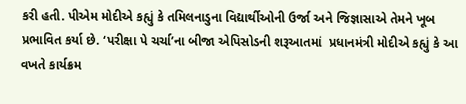કરી હતી. પીએમ મોદીએ કહ્યું કે તમિલનાડુના વિદ્યાર્થીઓની ઉર્જા અને જિજ્ઞાસાએ તેમને ખૂબ પ્રભાવિત કર્યા છે. ‘પરીક્ષા પે ચર્ચા’ના બીજા એપિસોડની શરૂઆતમાં  પ્રધાનમંત્રી મોદીએ કહ્યું કે આ વખતે કાર્યક્રમ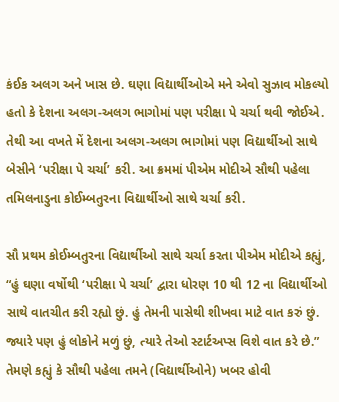કંઈક અલગ અને ખાસ છે. ઘણા વિદ્યાર્થીઓએ મને એવો સુઝાવ મોકલ્યો હતો કે દેશના અલગ-અલગ ભાગોમાં પણ પરીક્ષા પે ચર્ચા થવી જોઈએ. તેથી આ વખતે મેં દેશના અલગ-અલગ ભાગોમાં પણ વિદ્યાર્થીઓ સાથે બેસીને ‘પરીક્ષા પે ચર્ચા’ કરી. આ ક્રમમાં પીએમ મોદીએ સૌથી પહેલા તમિલનાડુના કોઈમ્બતુરના વિદ્યાર્થીઓ સાથે ચર્ચા કરી.

સૌ પ્રથમ કોઈમ્બતુરના વિદ્યાર્થીઓ સાથે ચર્ચા કરતા પીએમ મોદીએ કહ્યું, “હું ઘણા વર્ષોથી ‘પરીક્ષા પે ચર્ચા’ દ્વારા ધોરણ 10 થી 12 ના વિદ્યાર્થીઓ સાથે વાતચીત કરી રહ્યો છું. હું તેમની પાસેથી શીખવા માટે વાત કરું છું. જ્યારે પણ હું લોકોને મળું છું, ત્યારે તેઓ સ્ટાર્ટઅપ્સ વિશે વાત કરે છે.” તેમણે કહ્યું કે સૌથી પહેલા તમને (વિદ્યાર્થીઓને) ખબર હોવી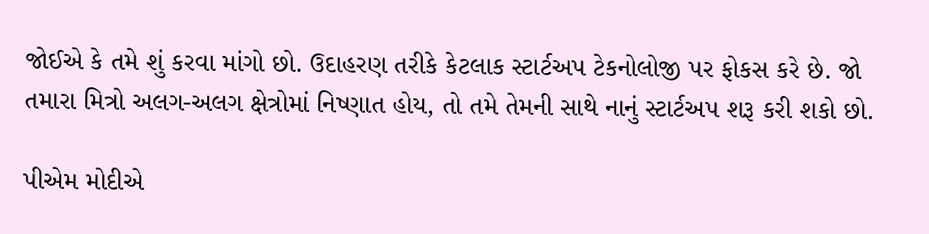જોઈએ કે તમે શું કરવા માંગો છો. ઉદાહરણ તરીકે કેટલાક સ્ટાર્ટઅપ ટેકનોલોજી પર ફોકસ કરે છે. જો તમારા મિત્રો અલગ-અલગ ક્ષેત્રોમાં નિષ્ણાત હોય, તો તમે તેમની સાથે નાનું સ્ટાર્ટઅપ શરૂ કરી શકો છો.

પીએમ મોદીએ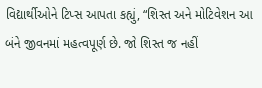વિદ્યાર્થીઓને ટિપ્સ આપતા કહ્યું, “શિસ્ત અને મોટિવેશન આ બંને જીવનમાં મહત્વપૂર્ણ છે. જો શિસ્ત જ નહીં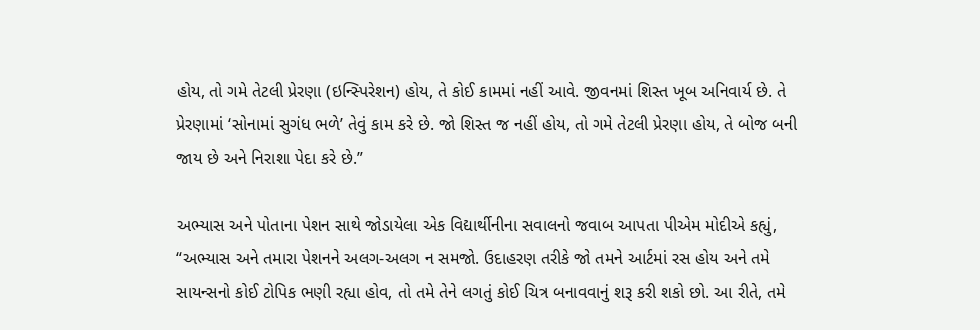હોય, તો ગમે તેટલી પ્રેરણા (ઇન્સ્પિરેશન) હોય, તે કોઈ કામમાં નહીં આવે. જીવનમાં શિસ્ત ખૂબ અનિવાર્ય છે. તે પ્રેરણામાં ‘સોનામાં સુગંધ ભળે’ તેવું કામ કરે છે. જો શિસ્ત જ નહીં હોય, તો ગમે તેટલી પ્રેરણા હોય, તે બોજ બની જાય છે અને નિરાશા પેદા કરે છે.”

અભ્યાસ અને પોતાના પેશન સાથે જોડાયેલા એક વિદ્યાર્થીનીના સવાલનો જવાબ આપતા પીએમ મોદીએ કહ્યું, “અભ્યાસ અને તમારા પેશનને અલગ-અલગ ન સમજો. ઉદાહરણ તરીકે જો તમને આર્ટમાં રસ હોય અને તમે સાયન્સનો કોઈ ટોપિક ભણી રહ્યા હોવ, તો તમે તેને લગતું કોઈ ચિત્ર બનાવવાનું શરૂ કરી શકો છો. આ રીતે, તમે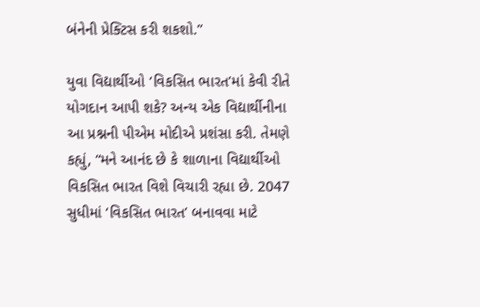બંનેની પ્રેક્ટિસ કરી શકશો.”

યુવા વિદ્યાર્થીઓ ‘વિકસિત ભારત’માં કેવી રીતે યોગદાન આપી શકે? અન્ય એક વિદ્યાર્થીનીના આ પ્રશ્નની પીએમ મોદીએ પ્રશંસા કરી. તેમણે કહ્યું, “મને આનંદ છે કે શાળાના વિદ્યાર્થીઓ વિકસિત ભારત વિશે વિચારી રહ્યા છે. 2047 સુધીમાં ‘વિકસિત ભારત’ બનાવવા માટે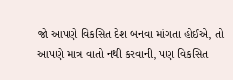જો આપણે વિકસિત દેશ બનવા માંગતા હોઈએ, તો આપણે માત્ર વાતો નથી કરવાની, પણ વિકસિત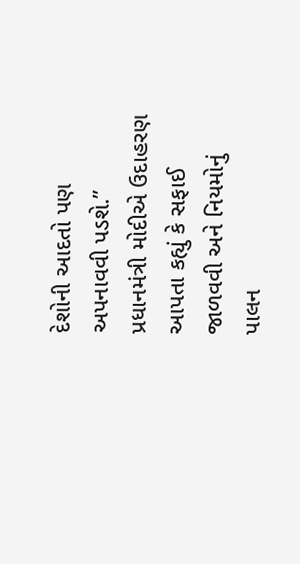દેશોની આદતો પણ અપનાવવી પડશે.”  પ્રધાનમંત્રી મોદીએ ઉદાહરણ આપતા કહ્યું કે સફાઈ જાળવવી અને નિયમોનું પાલન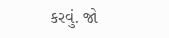કરવું. જો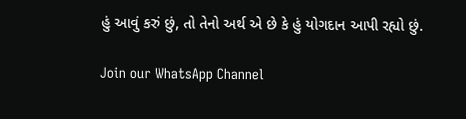હું આવું કરું છું, તો તેનો અર્થ એ છે કે હું યોગદાન આપી રહ્યો છું.

Join our WhatsApp Channel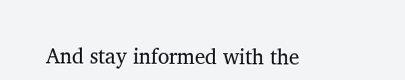And stay informed with the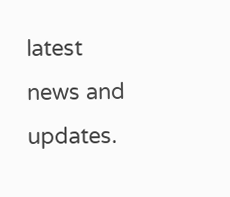latest news and updates.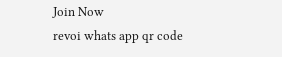Join Now
revoi whats app qr code